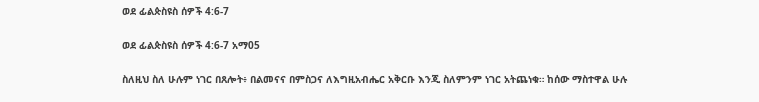ወደ ፊልጵስዩስ ሰዎች 4:6-7

ወደ ፊልጵስዩስ ሰዎች 4:6-7 አማ05

ስለዚህ ስለ ሁሉም ነገር በጸሎት፥ በልመናና በምስጋና ለእግዚአብሔር አቅርቡ እንጂ ስለምንም ነገር አትጨነቁ። ከሰው ማስተዋል ሁሉ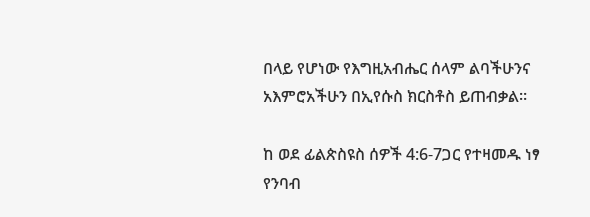በላይ የሆነው የእግዚአብሔር ሰላም ልባችሁንና አእምሮአችሁን በኢየሱስ ክርስቶስ ይጠብቃል።

ከ ወደ ፊልጵስዩስ ሰዎች 4:6-7ጋር የተዛመዱ ነፃ የንባብ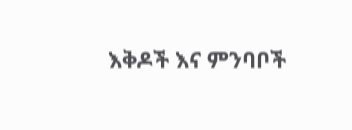እቅዶች እና ምንባቦች